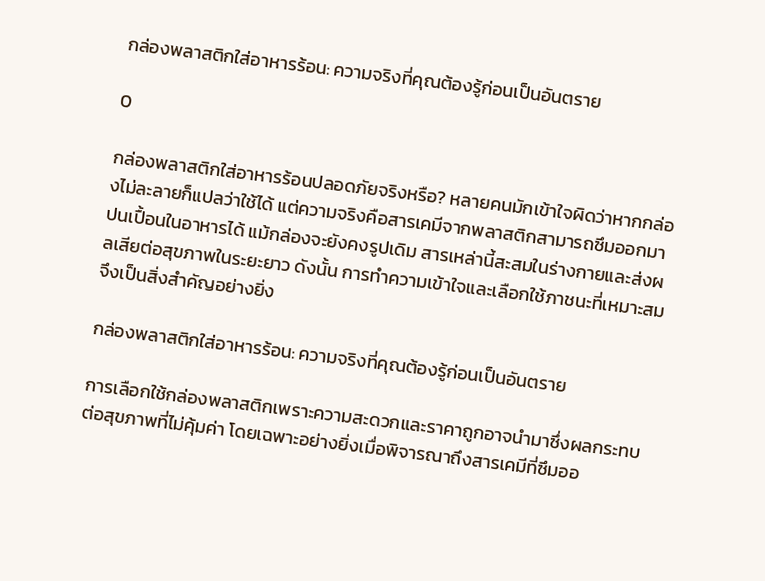กล่องพลาสติกใส่อาหารร้อน: ความจริงที่คุณต้องรู้ก่อนเป็นอันตราย

0

กล่องพลาสติกใส่อาหารร้อนปลอดภัยจริงหรือ? หลายคนมักเข้าใจผิดว่าหากกล่องไม่ละลายก็แปลว่าใช้ได้ แต่ความจริงคือสารเคมีจากพลาสติกสามารถซึมออกมาปนเปื้อนในอาหารได้ แม้กล่องจะยังคงรูปเดิม สารเหล่านี้สะสมในร่างกายและส่งผลเสียต่อสุขภาพในระยะยาว ดังนั้น การทำความเข้าใจและเลือกใช้ภาชนะที่เหมาะสมจึงเป็นสิ่งสำคัญอย่างยิ่ง

กล่องพลาสติกใส่อาหารร้อน: ความจริงที่คุณต้องรู้ก่อนเป็นอันตราย

การเลือกใช้กล่องพลาสติกเพราะความสะดวกและราคาถูกอาจนำมาซึ่งผลกระทบต่อสุขภาพที่ไม่คุ้มค่า โดยเฉพาะอย่างยิ่งเมื่อพิจารณาถึงสารเคมีที่ซึมออ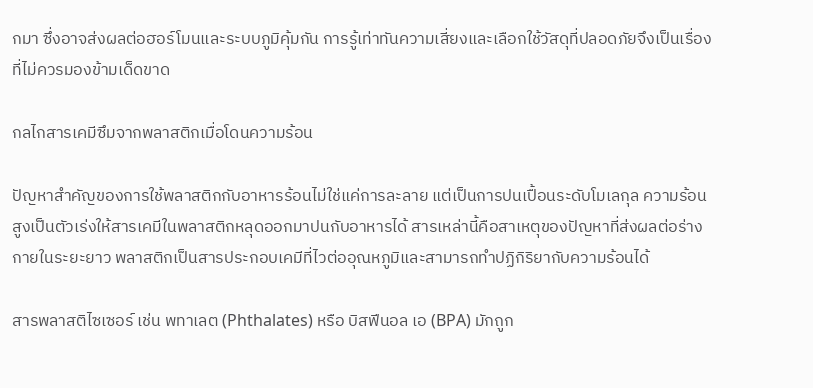กมา ซึ่งอาจส่งผลต่อฮอร์โมนและระบบภูมิคุ้มกัน การรู้เท่าทันความเสี่ยงและเลือกใช้วัสดุที่ปลอดภัยจึงเป็นเรื่องที่ไม่ควรมองข้ามเด็ดขาด

กลไกสารเคมีซึมจากพลาสติกเมื่อโดนความร้อน

ปัญหาสำคัญของการใช้พลาสติกกับอาหารร้อนไม่ใช่แค่การละลาย แต่เป็นการปนเปื้อนระดับโมเลกุล ความร้อนสูงเป็นตัวเร่งให้สารเคมีในพลาสติกหลุดออกมาปนกับอาหารได้ สารเหล่านี้คือสาเหตุของปัญหาที่ส่งผลต่อร่างกายในระยะยาว พลาสติกเป็นสารประกอบเคมีที่ไวต่ออุณหภูมิและสามารถทำปฏิกิริยากับความร้อนได้

สารพลาสติไซเซอร์ เช่น พทาเลต (Phthalates) หรือ บิสฟีนอล เอ (BPA) มักถูก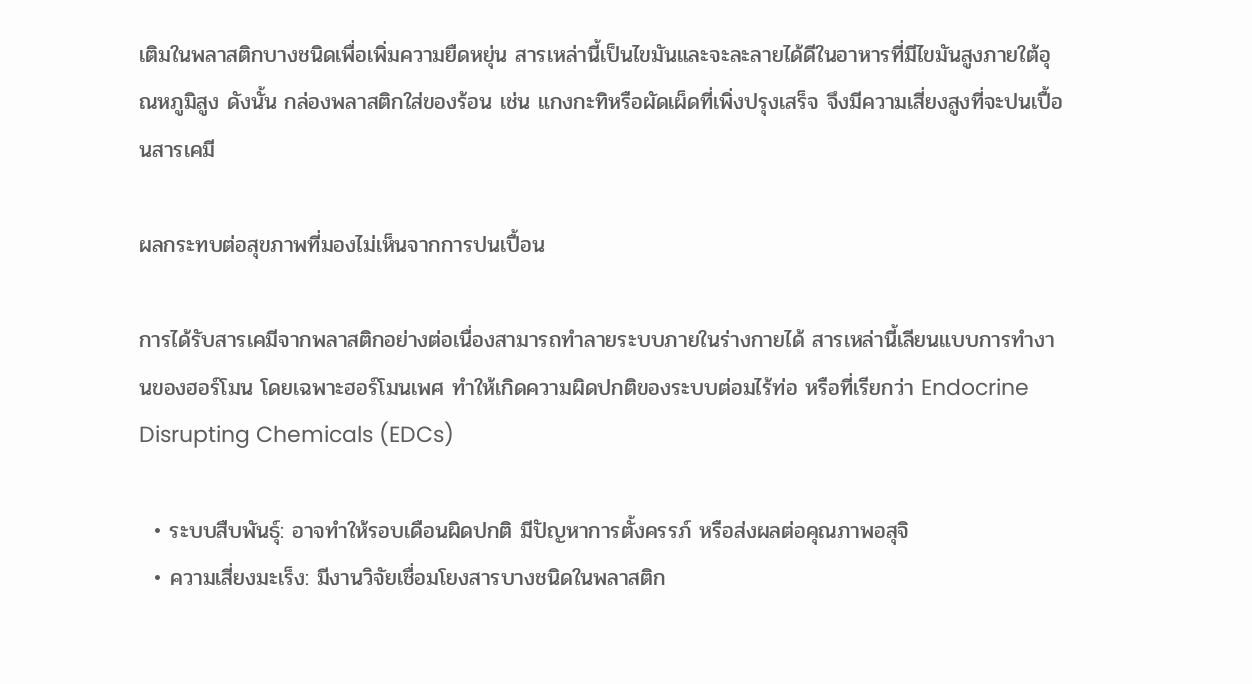เติมในพลาสติกบางชนิดเพื่อเพิ่มความยืดหยุ่น สารเหล่านี้เป็นไขมันและจะละลายได้ดีในอาหารที่มีไขมันสูงภายใต้อุณหภูมิสูง ดังนั้น กล่องพลาสติกใส่ของร้อน เช่น แกงกะทิหรือผัดเผ็ดที่เพิ่งปรุงเสร็จ จึงมีความเสี่ยงสูงที่จะปนเปื้อนสารเคมี

ผลกระทบต่อสุขภาพที่มองไม่เห็นจากการปนเปื้อน

การได้รับสารเคมีจากพลาสติกอย่างต่อเนื่องสามารถทำลายระบบภายในร่างกายได้ สารเหล่านี้เลียนแบบการทำงานของฮอร์โมน โดยเฉพาะฮอร์โมนเพศ ทำให้เกิดความผิดปกติของระบบต่อมไร้ท่อ หรือที่เรียกว่า Endocrine Disrupting Chemicals (EDCs)

  • ระบบสืบพันธุ์: อาจทำให้รอบเดือนผิดปกติ มีปัญหาการตั้งครรภ์ หรือส่งผลต่อคุณภาพอสุจิ
  • ความเสี่ยงมะเร็ง: มีงานวิจัยเชื่อมโยงสารบางชนิดในพลาสติก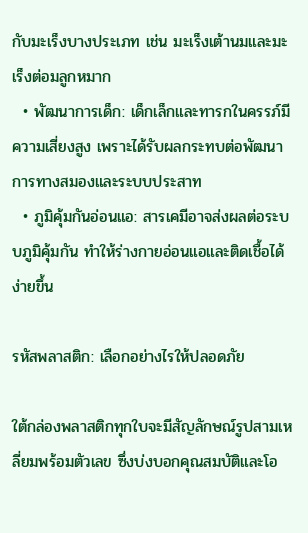กับมะเร็งบางประเภท เช่น มะเร็งเต้านมและมะเร็งต่อมลูกหมาก
  • พัฒนาการเด็ก: เด็กเล็กและทารกในครรภ์มีความเสี่ยงสูง เพราะได้รับผลกระทบต่อพัฒนาการทางสมองและระบบประสาท
  • ภูมิคุ้มกันอ่อนแอ: สารเคมีอาจส่งผลต่อระบบภูมิคุ้มกัน ทำให้ร่างกายอ่อนแอและติดเชื้อได้ง่ายขึ้น

รหัสพลาสติก: เลือกอย่างไรให้ปลอดภัย

ใต้กล่องพลาสติกทุกใบจะมีสัญลักษณ์รูปสามเหลี่ยมพร้อมตัวเลข ซึ่งบ่งบอกคุณสมบัติและโอ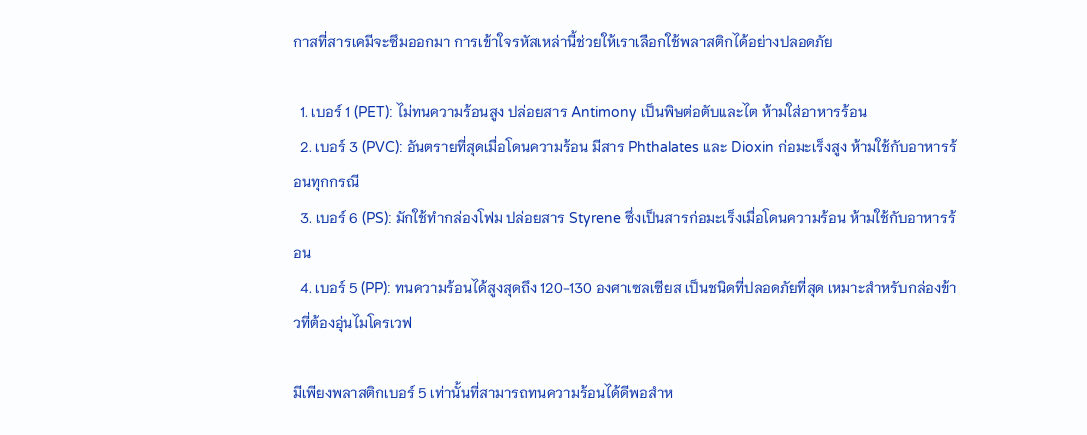กาสที่สารเคมีจะซึมออกมา การเข้าใจรหัสเหล่านี้ช่วยให้เราเลือกใช้พลาสติกได้อย่างปลอดภัย

  1. เบอร์ 1 (PET): ไม่ทนความร้อนสูง ปล่อยสาร Antimony เป็นพิษต่อตับและไต ห้ามใส่อาหารร้อน
  2. เบอร์ 3 (PVC): อันตรายที่สุดเมื่อโดนความร้อน มีสาร Phthalates และ Dioxin ก่อมะเร็งสูง ห้ามใช้กับอาหารร้อนทุกกรณี
  3. เบอร์ 6 (PS): มักใช้ทำกล่องโฟม ปล่อยสาร Styrene ซึ่งเป็นสารก่อมะเร็งเมื่อโดนความร้อน ห้ามใช้กับอาหารร้อน
  4. เบอร์ 5 (PP): ทนความร้อนได้สูงสุดถึง 120-130 องศาเซลเซียส เป็นชนิดที่ปลอดภัยที่สุด เหมาะสำหรับกล่องข้าวที่ต้องอุ่นไมโครเวฟ

มีเพียงพลาสติกเบอร์ 5 เท่านั้นที่สามารถทนความร้อนได้ดีพอสำห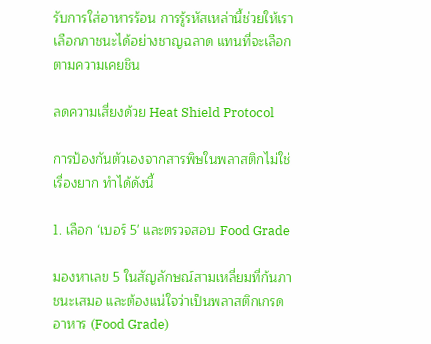รับการใส่อาหารร้อน การรู้รหัสเหล่านี้ช่วยให้เราเลือกภาชนะได้อย่างชาญฉลาด แทนที่จะเลือกตามความเคยชิน

ลดความเสี่ยงด้วย Heat Shield Protocol

การป้องกันตัวเองจากสารพิษในพลาสติกไม่ใช่เรื่องยาก ทำได้ดังนี้

1. เลือก ‘เบอร์ 5' และตรวจสอบ Food Grade

มองหาเลข 5 ในสัญลักษณ์สามเหลี่ยมที่ก้นภาชนะเสมอ และต้องแน่ใจว่าเป็นพลาสติกเกรดอาหาร (Food Grade)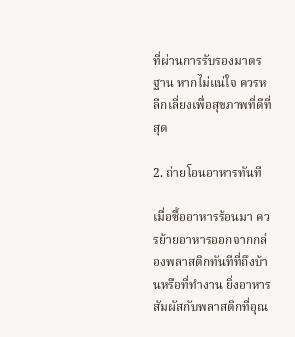ที่ผ่านการรับรองมาตรฐาน หากไม่แน่ใจ ควรหลีกเลี่ยงเพื่อสุขภาพที่ดีที่สุด

2. ถ่ายโอนอาหารทันที

เมื่อซื้ออาหารร้อนมา ควรย้ายอาหารออกจากกล่องพลาสติกทันทีที่ถึงบ้านหรือที่ทำงาน ยิ่งอาหารสัมผัสกับพลาสติกที่อุณ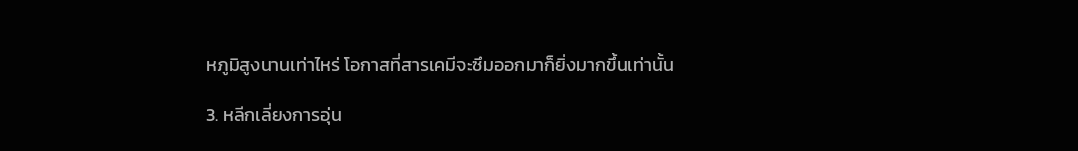หภูมิสูงนานเท่าไหร่ โอกาสที่สารเคมีจะซึมออกมาก็ยิ่งมากขึ้นเท่านั้น

3. หลีกเลี่ยงการอุ่น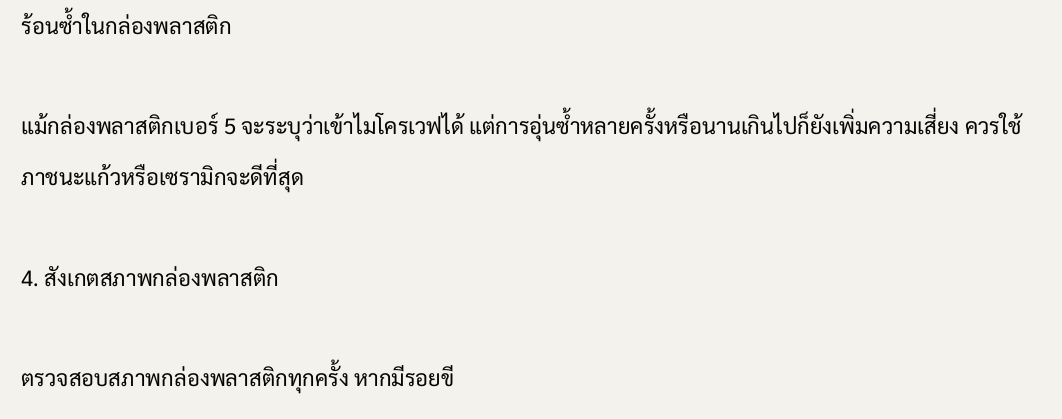ร้อนซ้ำในกล่องพลาสติก

แม้กล่องพลาสติกเบอร์ 5 จะระบุว่าเข้าไมโครเวฟได้ แต่การอุ่นซ้ำหลายครั้งหรือนานเกินไปก็ยังเพิ่มความเสี่ยง ควรใช้ภาชนะแก้วหรือเซรามิกจะดีที่สุด

4. สังเกตสภาพกล่องพลาสติก

ตรวจสอบสภาพกล่องพลาสติกทุกครั้ง หากมีรอยขี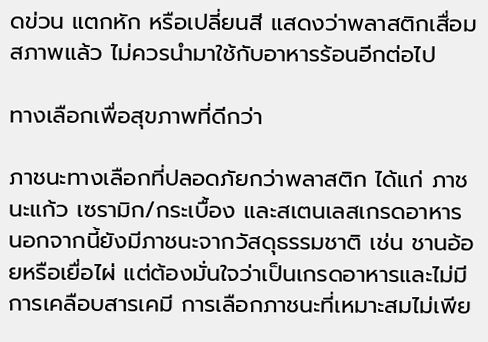ดข่วน แตกหัก หรือเปลี่ยนสี แสดงว่าพลาสติกเสื่อมสภาพแล้ว ไม่ควรนำมาใช้กับอาหารร้อนอีกต่อไป

ทางเลือกเพื่อสุขภาพที่ดีกว่า

ภาชนะทางเลือกที่ปลอดภัยกว่าพลาสติก ได้แก่ ภาชนะแก้ว เซรามิก/กระเบื้อง และสเตนเลสเกรดอาหาร นอกจากนี้ยังมีภาชนะจากวัสดุธรรมชาติ เช่น ชานอ้อยหรือเยื่อไผ่ แต่ต้องมั่นใจว่าเป็นเกรดอาหารและไม่มีการเคลือบสารเคมี การเลือกภาชนะที่เหมาะสมไม่เพีย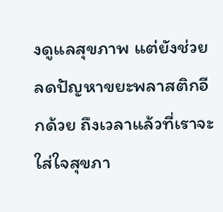งดูแลสุขภาพ แต่ยังช่วยลดปัญหาขยะพลาสติกอีกด้วย ถึงเวลาแล้วที่เราจะใส่ใจสุขภา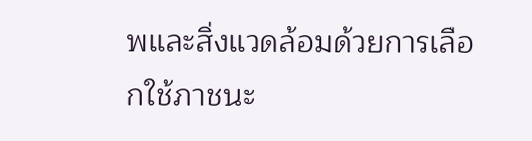พและสิ่งแวดล้อมด้วยการเลือกใช้ภาชนะ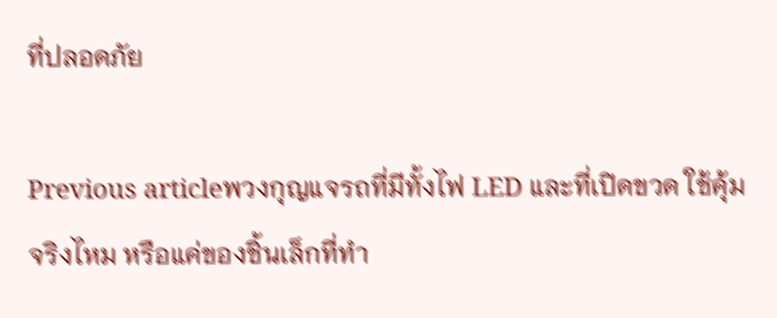ที่ปลอดภัย

Previous articleพวงกุญแจรถที่มีทั้งไฟ LED และที่เปิดขวด ใช้คุ้มจริงไหม หรือแค่ของชิ้นเล็กที่ทำ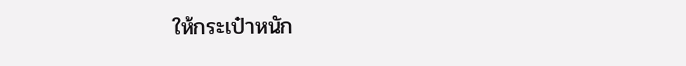ให้กระเป๋าหนัก